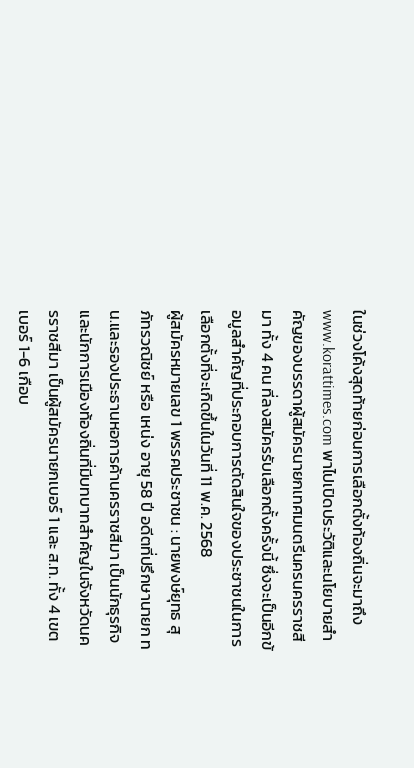ในช่วงโค้งสุดท้ายก่อนการเลือกตั้งท้องถิ่นจะมาถึง www.korattimes.com พาไปเปิดประวัติและนโยบายสำคัญของบรรดาผู้สมัครนายกเทศมนตรีนครนครราชสีมา ทั้ง 4 คน ที่ลงสมัครรับเลือกตั้งครั้งนี้ ซึ่งจะเป็นอีกข้อมูลสำคัญที่ประกอบการตัดสินใจของประชาชนในการเลือกตั้งที่จะเกิดขึ้นในวันที่ 11 พ.ค. 2568
ผู้สมัครหมายเลข 1 พรรคประชาชน : นายพงษ์ยุทธ สุภัทรวณิชย์ หรือ เหน่ง อายุ 58 ปี อดีตที่ปรึกษานายก ทน.และรองประธานหอการค้านครราชสีมา เป็นนักธุรกิจและนักการเมืองท้องถิ่นที่มีบทบาทสำคัญในจังหวัดนครราชสีมา เป็นผู้สมัครนายกเบอร์ 1 และ ส.ท. ทั้ง 4 เขต เบอร์ 1-6 เกือบ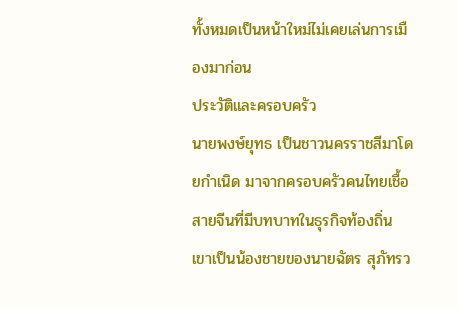ทั้งหมดเป็นหน้าใหม่ไม่เคยเล่นการเมืองมาก่อน
ประวัติและครอบครัว
นายพงษ์ยุทธ เป็นชาวนครราชสีมาโดยกำเนิด มาจากครอบครัวคนไทยเชื้อสายจีนที่มีบทบาทในธุรกิจท้องถิ่น เขาเป็นน้องชายของนายฉัตร สุภัทรว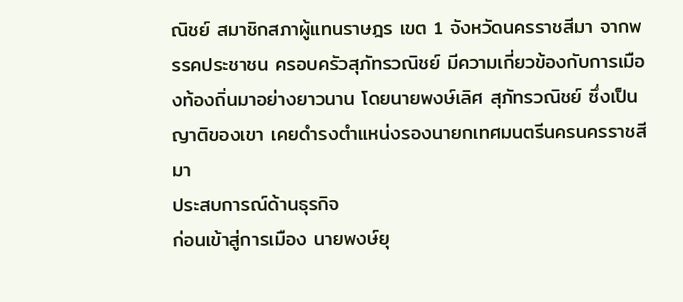ณิชย์ สมาชิกสภาผู้แทนราษฎร เขต 1 จังหวัดนครราชสีมา จากพรรคประชาชน ครอบครัวสุภัทรวณิชย์ มีความเกี่ยวข้องกับการเมืองท้องถิ่นมาอย่างยาวนาน โดยนายพงษ์เลิศ สุภัทรวณิชย์ ซึ่งเป็นญาติของเขา เคยดำรงตำแหน่งรองนายกเทศมนตรีนครนครราชสีมา
ประสบการณ์ด้านธุรกิจ
ก่อนเข้าสู่การเมือง นายพงษ์ยุ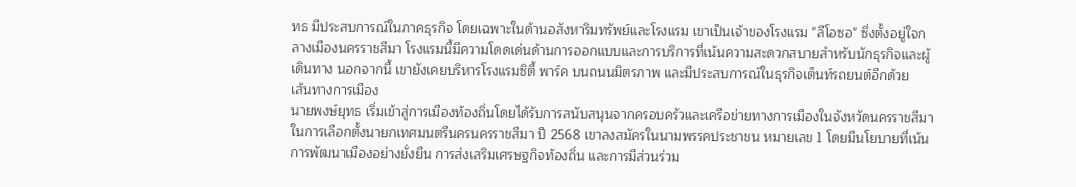ทธ มีประสบการณ์ในภาคธุรกิจ โดยเฉพาะในด้านอสังหาริมทรัพย์และโรงแรม เขาเป็นเจ้าของโรงแรม "ลีโอซอ" ซึ่งตั้งอยู่ใจกลางเมืองนครราชสีมา โรงแรมนี้มีความโดดเด่นด้านการออกแบบและการบริการที่เน้นความสะดวกสบายสำหรับนักธุรกิจและผู้เดินทาง นอกจากนี้ เขายังเคยบริหารโรงแรมซิตี้ พาร์ค บนถนนมิตรภาพ และมีประสบการณ์ในธุรกิจเต็นท์รถยนต์อีกด้วย
เส้นทางการเมือง
นายพงษ์ยุทธ เริ่มเข้าสู่การเมืองท้องถิ่นโดยได้รับการสนับสนุนจากครอบครัวและเครือข่ายทางการเมืองในจังหวัดนครราชสีมา ในการเลือกตั้งนายกเทศมนตรีนครนครราชสีมา ปี 2568 เขาลงสมัครในนามพรรคประชาชน หมายเลข 1 โดยมีนโยบายที่เน้นการพัฒนาเมืองอย่างยั่งยืน การส่งเสริมเศรษฐกิจท้องถิ่น และการมีส่วนร่วม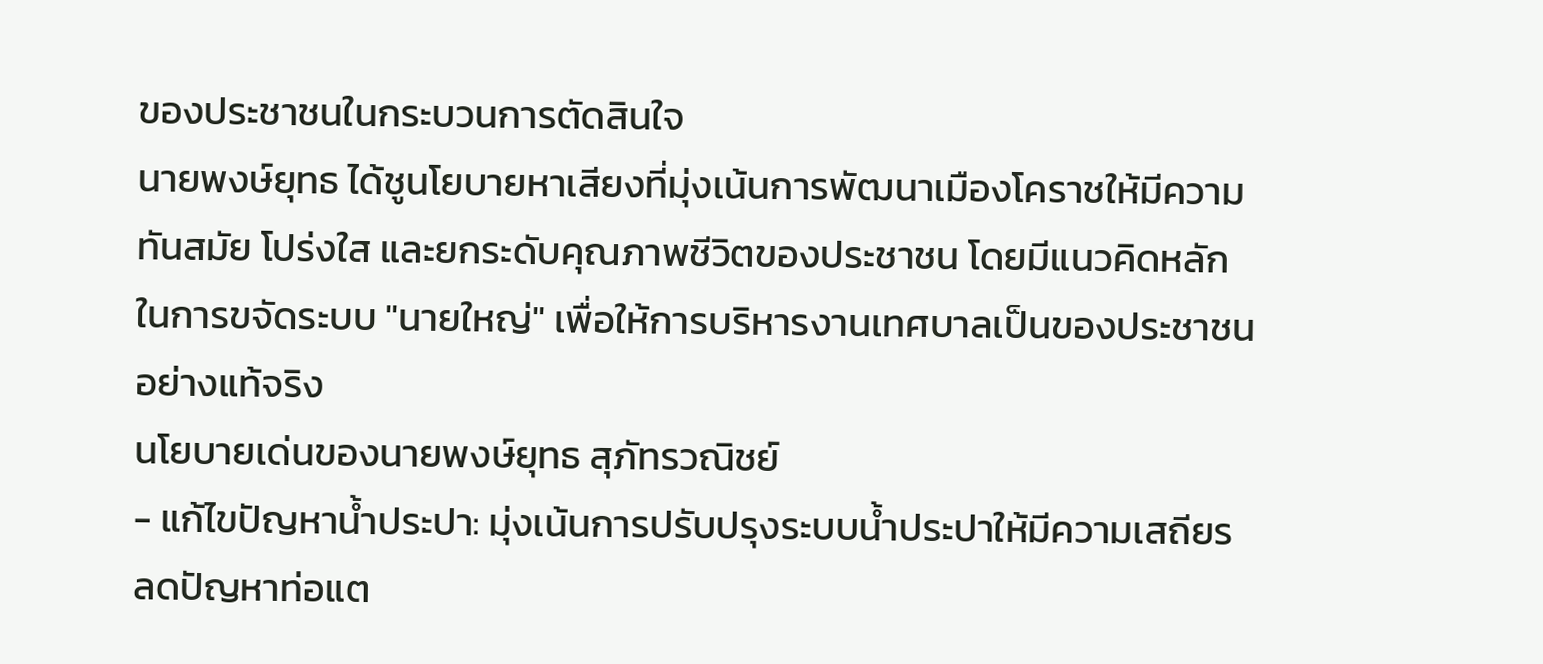ของประชาชนในกระบวนการตัดสินใจ
นายพงษ์ยุทธ ได้ชูนโยบายหาเสียงที่มุ่งเน้นการพัฒนาเมืองโคราชให้มีความทันสมัย โปร่งใส และยกระดับคุณภาพชีวิตของประชาชน โดยมีแนวคิดหลักในการขจัดระบบ "นายใหญ่" เพื่อให้การบริหารงานเทศบาลเป็นของประชาชนอย่างแท้จริง
นโยบายเด่นของนายพงษ์ยุทธ สุภัทรวณิชย์
- แก้ไขปัญหาน้ำประปา: มุ่งเน้นการปรับปรุงระบบน้ำประปาให้มีความเสถียร ลดปัญหาท่อแต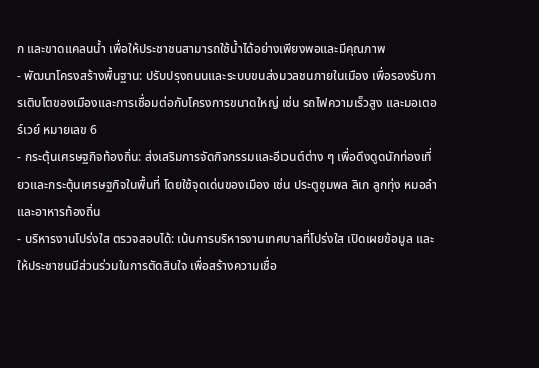ก และขาดแคลนน้ำ เพื่อให้ประชาชนสามารถใช้น้ำได้อย่างเพียงพอและมีคุณภาพ
- พัฒนาโครงสร้างพื้นฐาน: ปรับปรุงถนนและระบบขนส่งมวลชนภายในเมือง เพื่อรองรับการเติบโตของเมืองและการเชื่อมต่อกับโครงการขนาดใหญ่ เช่น รถไฟความเร็วสูง และมอเตอร์เวย์ หมายเลข 6
- กระตุ้นเศรษฐกิจท้องถิ่น: ส่งเสริมการจัดกิจกรรมและอีเวนต์ต่าง ๆ เพื่อดึงดูดนักท่องเที่ยวและกระตุ้นเศรษฐกิจในพื้นที่ โดยใช้จุดเด่นของเมือง เช่น ประตูชุมพล ลิเก ลูกทุ่ง หมอลำ และอาหารท้องถิ่น
- บริหารงานโปร่งใส ตรวจสอบได้: เน้นการบริหารงานเทศบาลที่โปร่งใส เปิดเผยข้อมูล และให้ประชาชนมีส่วนร่วมในการตัดสินใจ เพื่อสร้างความเชื่อ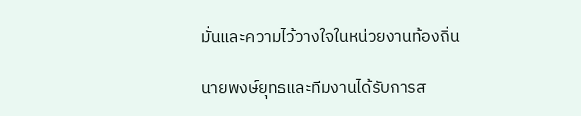มั่นและความไว้วางใจในหน่วยงานท้องถิ่น

นายพงษ์ยุทธและทีมงานได้รับการส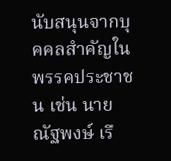นับสนุนจากบุคคลสำคัญในพรรคประชาชน เช่น นายณัฐพงษ์ เรื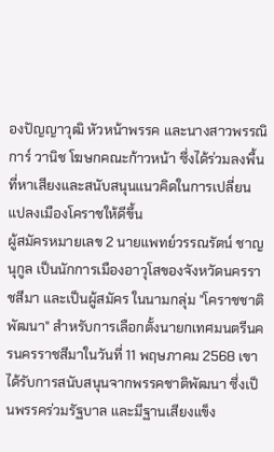องปัญญาวุฒิ หัวหน้าพรรค และนางสาวพรรณิการ์ วานิช โฆษกคณะก้าวหน้า ซึ่งได้ร่วมลงพื้นที่หาเสียงและสนับสนุนแนวคิดในการเปลี่ยนแปลงเมืองโคราชให้ดีขึ้น
ผู้สมัครหมายเลข 2 นายแพทย์วรรณรัตน์ ชาญนุกูล เป็นนักการเมืองอาวุโสของจังหวัดนครราชสีมา และเป็นผู้สมัคร ในนามกลุ่ม "โคราชชาติพัฒนา" สำหรับการเลือกตั้งนายกเทศมนตรีนครนครราชสีมาในวันที่ 11 พฤษภาคม 2568 เขาได้รับการสนับสนุนจากพรรคชาติพัฒนา ซึ่งเป็นพรรคร่วมรัฐบาล และมีฐานเสียงแข็ง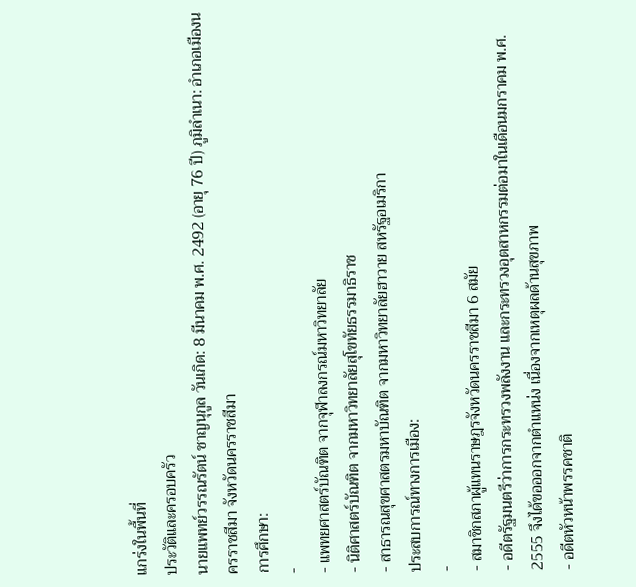แกร่งในพื้นที่
ประวัติและครอบครัว
นายแพทย์วรรณรัตน์ ชาญนุกูล วันเกิด: 8 มีนาคม พ.ศ. 2492 (อายุ 76 ปี) ภูมิลำเนา: อำเภอเมืองนครราชสีมา จังหวัดนครราชสีมา
การศึกษา:
-
- แพทยศาสตร์บัณฑิต จากจุฬาลงกรณ์มหาวิทยาลัย
- นิติศาสตร์บัณฑิต จากมหาวิทยาลัยสุโขทัยธรรมาธิราช
- สาธารณสุขศาสตรมหาบัณฑิต จากมหาวิทยาลัยฮาวาย สหรัฐอเมริกา
ประสบการณ์ทางการเมือง:
-
- สมาชิกสภาผู้แทนราษฎรจังหวัดนครราชสีมา 6 สมัย
- อดีตรัฐมนตรีว่าการกระทรวงพลังงาน และกระทรวงอุตสาหกรรมต่อมาในเดือนมกราคม พ.ศ. 2555 จึงได้ขอออกจากตำแหน่ง เนื่องจากเหตุผลด้านสุขภาพ
- อดีตหัวหน้าพรรคชาติ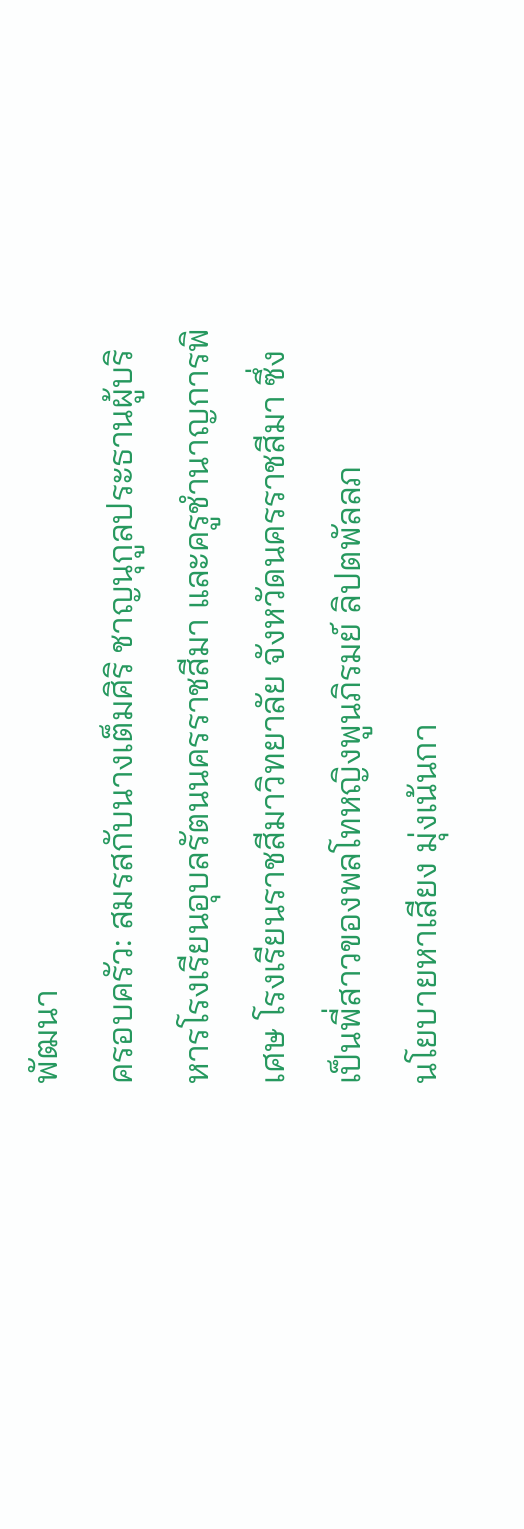พัฒนา
ครอบครัว: สมรสกับนางเต็มศิริ ชาญนุกูลประธานผู้บริหารโรงเรียนอุบลรัตนนครราชสีมา และครูชำนาญการพิเศษ โรงเรียนราชสีมาวิทยาลัย จังหวัดนครราชสีมา ซึ่งเป็นพี่สาวของพลโทหญิงพูนภิรมย์ ลิปตพัลลภ
นโยบายหาเสียง มุ่งเน้นกา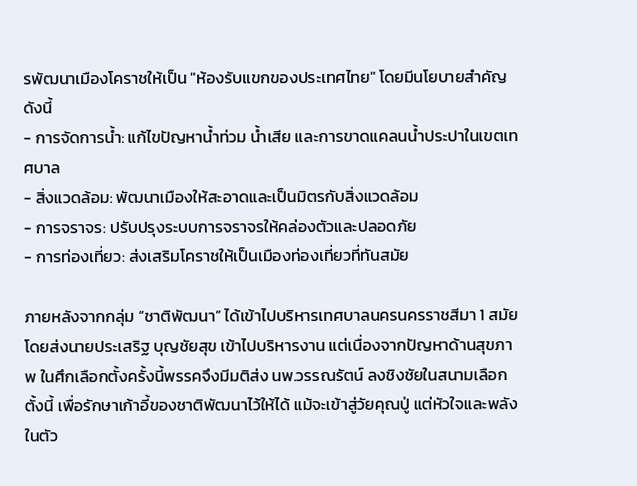รพัฒนาเมืองโคราชให้เป็น "ห้องรับแขกของประเทศไทย" โดยมีนโยบายสำคัญดังนี้
- การจัดการน้ำ: แก้ไขปัญหาน้ำท่วม น้ำเสีย และการขาดแคลนน้ำประปาในเขตเทศบาล
- สิ่งแวดล้อม: พัฒนาเมืองให้สะอาดและเป็นมิตรกับสิ่งแวดล้อม
- การจราจร: ปรับปรุงระบบการจราจรให้คล่องตัวและปลอดภัย
- การท่องเที่ยว: ส่งเสริมโคราชให้เป็นเมืองท่องเที่ยวที่ทันสมัย

ภายหลังจากกลุ่ม “ชาติพัฒนา” ได้เข้าไปบริหารเทศบาลนครนครราชสีมา 1 สมัยโดยส่งนายประเสริฐ บุญชัยสุข เข้าไปบริหารงาน แต่เนื่องจากปัญหาด้านสุขภาพ ในศึกเลือกตั้งครั้งนี้พรรคจึงมีมติส่ง นพ.วรรณรัตน์ ลงชิงชัยในสนามเลือกตั้งนี้ เพื่อรักษาเก้าอี้ของชาติพัฒนาไว้ให้ได้ แม้จะเข้าสู่วัยคุณปู่ แต่หัวใจและพลังในตัว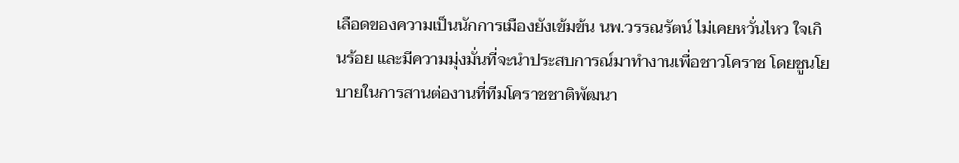เลือดของความเป็นนักการเมืองยังเข้มข้น นพ.วรรณรัตน์ ไม่เคยหวั่นไหว ใจเกินร้อย และมีความมุ่งมั่นที่จะนำประสบการณ์มาทำงานเพื่อชาวโคราช โดยชูนโยบายในการสานต่องานที่ทีมโคราชชาติพัฒนา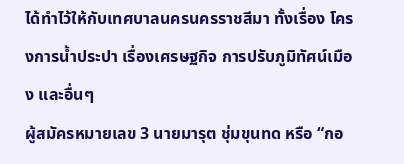ได้ทำไว้ให้กับเทศบาลนครนครราชสีมา ทั้งเรื่อง โครงการน้ำประปา เรื่องเศรษฐกิจ การปรับภูมิทัศน์เมือง และอื่นๆ
ผู้สมัครหมายเลข 3 นายมารุต ชุ่มขุนทด หรือ “กอ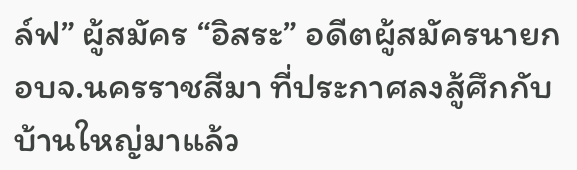ล์ฟ” ผู้สมัคร “อิสระ” อดีตผู้สมัครนายก อบจ.นครราชสีมา ที่ประกาศลงสู้ศึกกับบ้านใหญ่มาแล้ว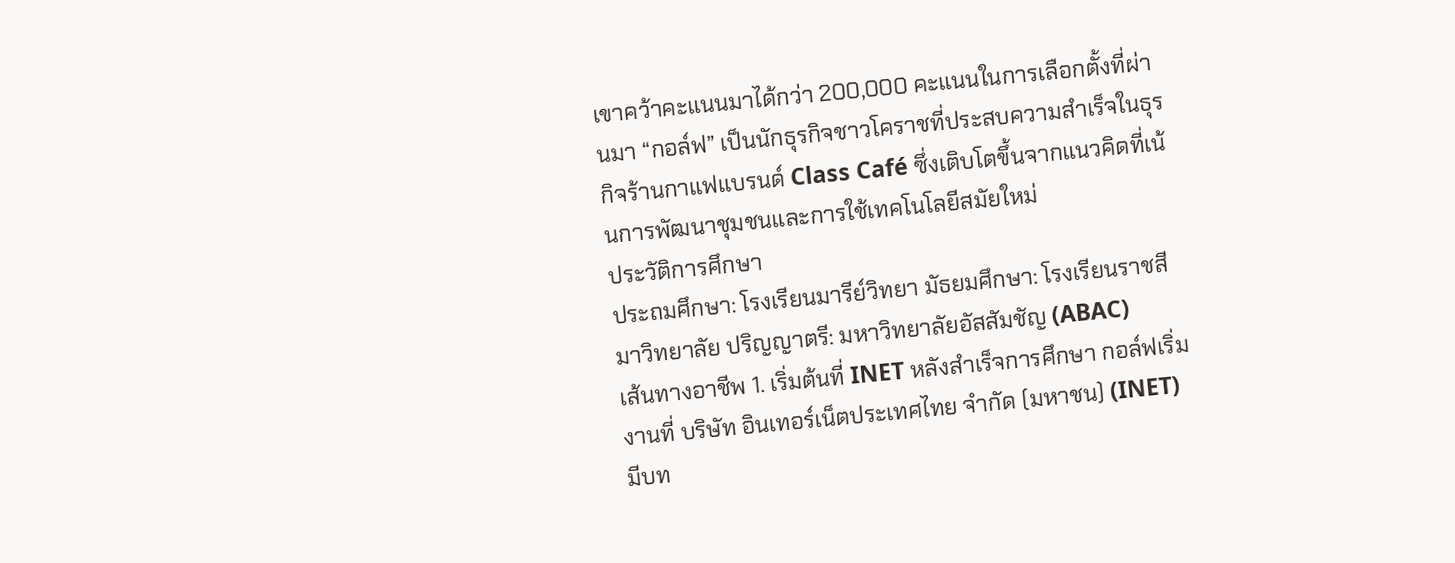เขาคว้าคะแนนมาได้กว่า 200,000 คะแนนในการเลือกตั้งที่ผ่านมา “กอล์ฟ” เป็นนักธุรกิจชาวโคราชที่ประสบความสำเร็จในธุรกิจร้านกาแฟแบรนด์ Class Café ซึ่งเติบโตขึ้นจากแนวคิดที่เน้นการพัฒนาชุมชนและการใช้เทคโนโลยีสมัยใหม่
ประวัติการศึกษา
ประถมศึกษา: โรงเรียนมารีย์วิทยา มัธยมศึกษา: โรงเรียนราชสีมาวิทยาลัย ปริญญาตรี: มหาวิทยาลัยอัสสัมชัญ (ABAC)
เส้นทางอาชีพ 1. เริ่มต้นที่ INET หลังสำเร็จการศึกษา กอล์ฟเริ่มงานที่ บริษัท อินเทอร์เน็ตประเทศไทย จำกัด (มหาชน) (INET) มีบท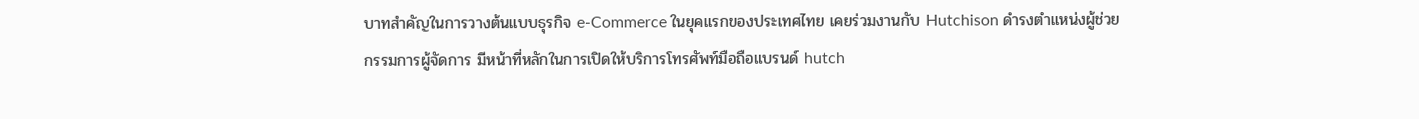บาทสำคัญในการวางต้นแบบธุรกิจ e-Commerce ในยุคแรกของประเทศไทย เคยร่วมงานกับ Hutchison ดำรงตำแหน่งผู้ช่วยกรรมการผู้จัดการ มีหน้าที่หลักในการเปิดให้บริการโทรศัพท์มือถือแบรนด์ hutch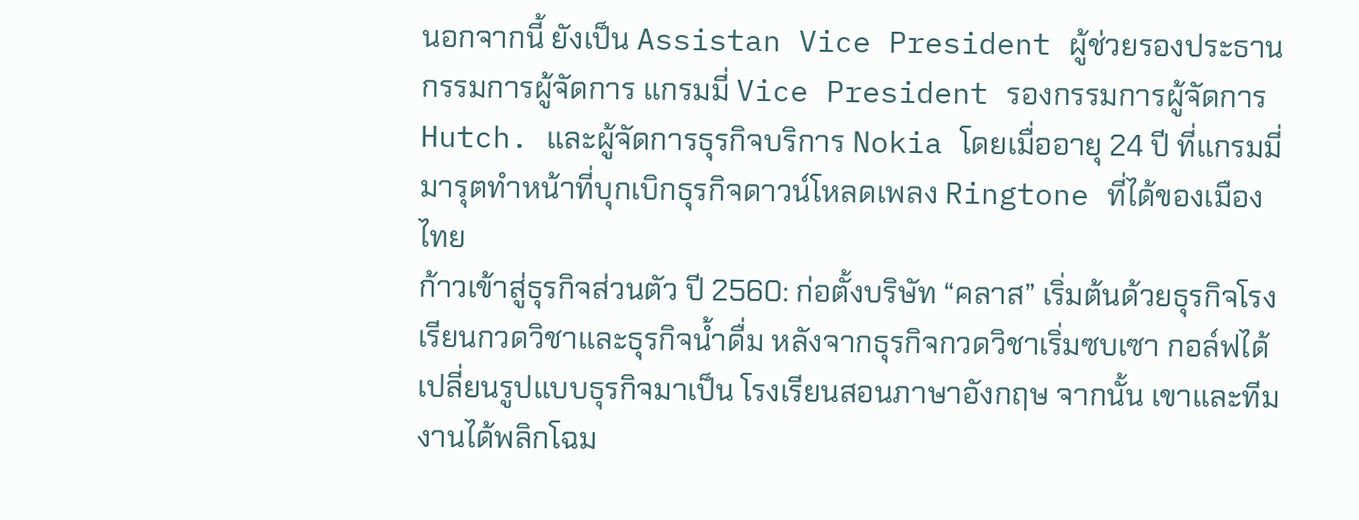นอกจากนี้ ยังเป็น Assistan Vice President ผู้ช่วยรองประธานกรรมการผู้จัดการ แกรมมี่ Vice President รองกรรมการผู้จัดการ Hutch. และผู้จัดการธุรกิจบริการ Nokia โดยเมื่ออายุ 24 ปี ที่แกรมมี่ มารุตทำหน้าที่บุกเบิกธุรกิจดาวน์โหลดเพลง Ringtone ที่ได้ของเมืองไทย
ก้าวเข้าสู่ธุรกิจส่วนตัว ปี 2560: ก่อตั้งบริษัท “คลาส” เริ่มต้นด้วยธุรกิจโรงเรียนกวดวิชาและธุรกิจน้ำดื่ม หลังจากธุรกิจกวดวิชาเริ่มซบเซา กอล์ฟได้เปลี่ยนรูปแบบธุรกิจมาเป็น โรงเรียนสอนภาษาอังกฤษ จากนั้น เขาและทีมงานได้พลิกโฉม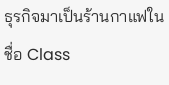ธุรกิจมาเป็นร้านกาแฟในชื่อ Class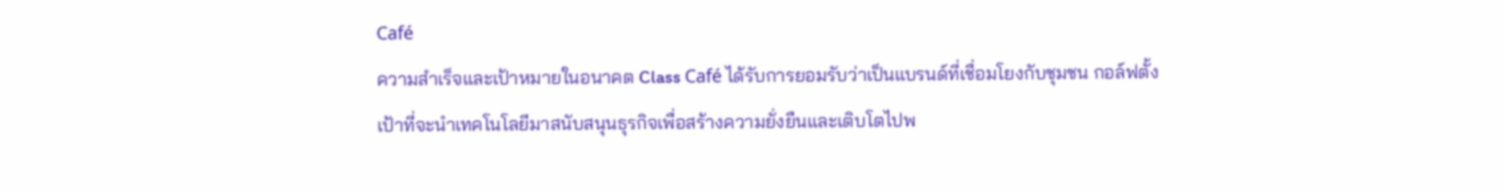Café
ความสำเร็จและเป้าหมายในอนาคต Class Café ได้รับการยอมรับว่าเป็นแบรนด์ที่เชื่อมโยงกับชุมชน กอล์ฟตั้งเป้าที่จะนำเทคโนโลยีมาสนับสนุนธุรกิจเพื่อสร้างความยั่งยืนและเติบโตไปพ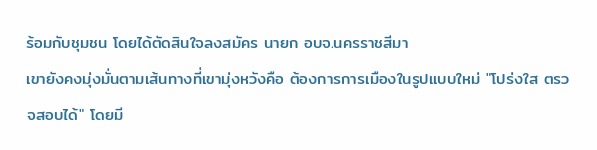ร้อมกับชุมชน โดยได้ตัดสินใจลงสมัคร นายก อบจ.นครราชสีมา
เขายังคงมุ่งมั่นตามเส้นทางที่เขามุ่งหวังคือ ต้องการการเมืองในรูปแบบใหม่ "โปร่งใส ตรวจสอบได้" โดยมี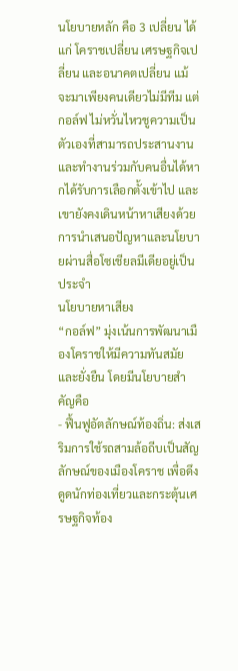นโยบายหลัก คือ 3 เปลี่ยน ได้แก่ โคราชเปลี่ยน เศรษฐกิจเปลี่ยน และอนาคตเปลี่ยน แม้จะมาเพียงคนเดียวไม่มีทีม แต่ กอล์ฟ ไม่หวั่นไหวชูความเป็นตัวเองที่สามารถประสานงานและทำงานร่วมกับคนอื่นได้หากได้รับการเลือกตั้งเข้าไป และเขายังคงเดินหน้าหาเสียงด้วยการนำเสนอปัญหาและนโยบายผ่านสื่อโซเชียลมีเดียอยู่เป็นประจำ
นโยบายหาเสียง
“กอล์ฟ” มุ่งเน้นการพัฒนาเมืองโคราชให้มีความทันสมัยและยั่งยืน โดยมีนโยบายสำคัญคือ
- ฟื้นฟูอัตลักษณ์ท้องถิ่น: ส่งเสริมการใช้รถสามล้อถีบเป็นสัญลักษณ์ของเมืองโคราช เพื่อดึงดูดนักท่องเที่ยวและกระตุ้นเศรษฐกิจท้อง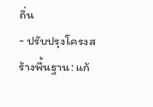ถิ่น
- ปรับปรุงโครงสร้างพื้นฐาน: แก้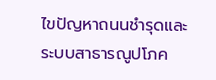ไขปัญหาถนนชำรุดและระบบสาธารณูปโภค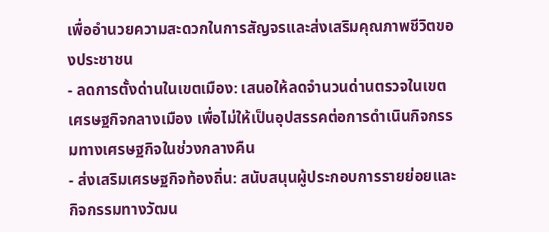เพื่ออำนวยความสะดวกในการสัญจรและส่งเสริมคุณภาพชีวิตของประชาชน
- ลดการตั้งด่านในเขตเมือง: เสนอให้ลดจำนวนด่านตรวจในเขตเศรษฐกิจกลางเมือง เพื่อไม่ให้เป็นอุปสรรคต่อการดำเนินกิจกรรมทางเศรษฐกิจในช่วงกลางคืน
- ส่งเสริมเศรษฐกิจท้องถิ่น: สนับสนุนผู้ประกอบการรายย่อยและกิจกรรมทางวัฒน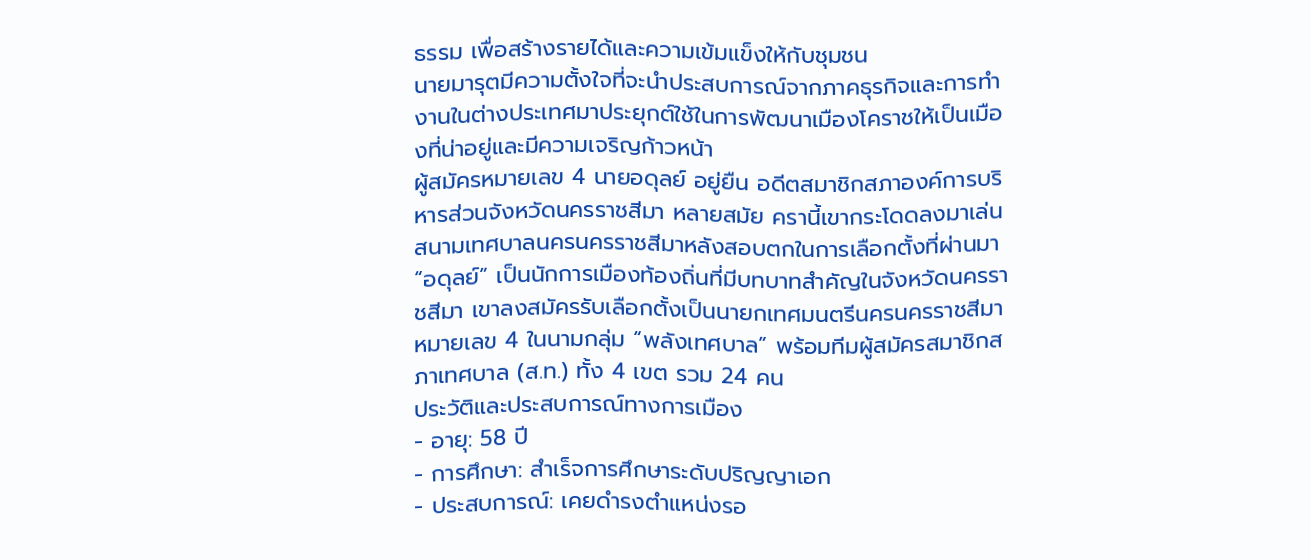ธรรม เพื่อสร้างรายได้และความเข้มแข็งให้กับชุมชน
นายมารุตมีความตั้งใจที่จะนำประสบการณ์จากภาคธุรกิจและการทำงานในต่างประเทศมาประยุกต์ใช้ในการพัฒนาเมืองโคราชให้เป็นเมืองที่น่าอยู่และมีความเจริญก้าวหน้า
ผู้สมัครหมายเลข 4 นายอดุลย์ อยู่ยืน อดีตสมาชิกสภาองค์การบริหารส่วนจังหวัดนครราชสีมา หลายสมัย ครานี้เขากระโดดลงมาเล่นสนามเทศบาลนครนครราชสีมาหลังสอบตกในการเลือกตั้งที่ผ่านมา “อดุลย์” เป็นนักการเมืองท้องถิ่นที่มีบทบาทสำคัญในจังหวัดนครราชสีมา เขาลงสมัครรับเลือกตั้งเป็นนายกเทศมนตรีนครนครราชสีมา หมายเลข 4 ในนามกลุ่ม “พลังเทศบาล” พร้อมทีมผู้สมัครสมาชิกสภาเทศบาล (ส.ท.) ทั้ง 4 เขต รวม 24 คน
ประวัติและประสบการณ์ทางการเมือง
- อายุ: 58 ปี
- การศึกษา: สำเร็จการศึกษาระดับปริญญาเอก
- ประสบการณ์: เคยดำรงตำแหน่งรอ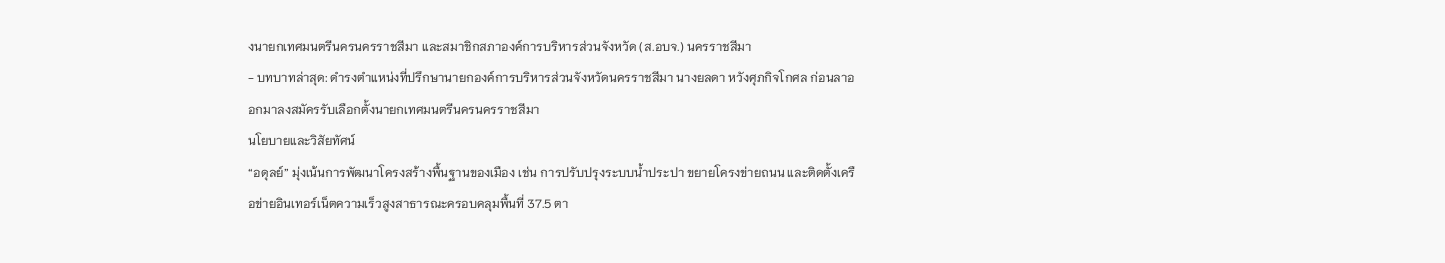งนายกเทศมนตรีนครนครราชสีมา และสมาชิกสภาองค์การบริหารส่วนจังหวัด (ส.อบจ.) นครราชสีมา
- บทบาทล่าสุด: ดำรงตำแหน่งที่ปรึกษานายกองค์การบริหารส่วนจังหวัดนครราชสีมา นางยลดา หวังศุภกิจโกศล ก่อนลาออกมาลงสมัครรับเลือกตั้งนายกเทศมนตรีนครนครราชสีมา
นโยบายและวิสัยทัศน์
“อดุลย์” มุ่งเน้นการพัฒนาโครงสร้างพื้นฐานของเมือง เช่น การปรับปรุงระบบน้ำประปา ขยายโครงข่ายถนน และติดตั้งเครือข่ายอินเทอร์เน็ตความเร็วสูงสาธารณะครอบคลุมพื้นที่ 37.5 ตา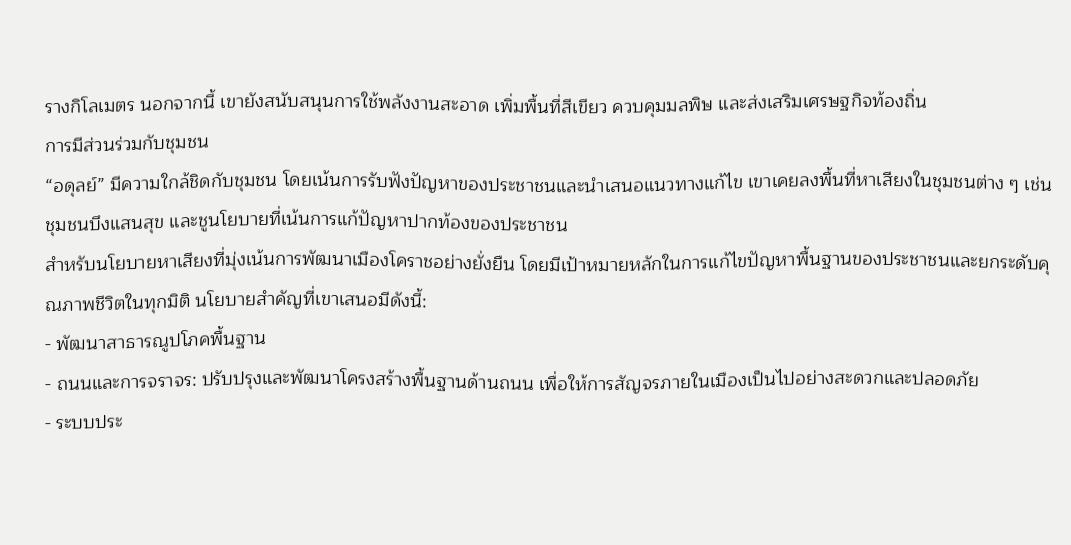รางกิโลเมตร นอกจากนี้ เขายังสนับสนุนการใช้พลังงานสะอาด เพิ่มพื้นที่สีเขียว ควบคุมมลพิษ และส่งเสริมเศรษฐกิจท้องถิ่น
การมีส่วนร่วมกับชุมชน
“อดุลย์” มีความใกล้ชิดกับชุมชน โดยเน้นการรับฟังปัญหาของประชาชนและนำเสนอแนวทางแก้ไข เขาเคยลงพื้นที่หาเสียงในชุมชนต่าง ๆ เช่น ชุมชนบึงแสนสุข และชูนโยบายที่เน้นการแก้ปัญหาปากท้องของประชาชน
สำหรับนโยบายหาเสียงที่มุ่งเน้นการพัฒนาเมืองโคราชอย่างยั่งยืน โดยมีเป้าหมายหลักในการแก้ไขปัญหาพื้นฐานของประชาชนและยกระดับคุณภาพชีวิตในทุกมิติ นโยบายสำคัญที่เขาเสนอมีดังนี้:
- พัฒนาสาธารณูปโภคพื้นฐาน
- ถนนและการจราจร: ปรับปรุงและพัฒนาโครงสร้างพื้นฐานด้านถนน เพื่อให้การสัญจรภายในเมืองเป็นไปอย่างสะดวกและปลอดภัย
- ระบบประ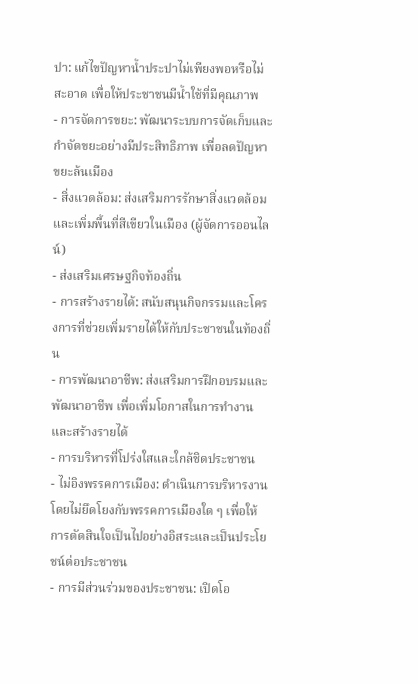ปา: แก้ไขปัญหาน้ำประปาไม่เพียงพอหรือไม่สะอาด เพื่อให้ประชาชนมีน้ำใช้ที่มีคุณภาพ
- การจัดการขยะ: พัฒนาระบบการจัดเก็บและกำจัดขยะอย่างมีประสิทธิภาพ เพื่อลดปัญหาขยะล้นเมือง
- สิ่งแวดล้อม: ส่งเสริมการรักษาสิ่งแวดล้อมและเพิ่มพื้นที่สีเขียวในเมือง (ผู้จัดการออนไลน์)
- ส่งเสริมเศรษฐกิจท้องถิ่น
- การสร้างรายได้: สนับสนุนกิจกรรมและโครงการที่ช่วยเพิ่มรายได้ให้กับประชาชนในท้องถิ่น
- การพัฒนาอาชีพ: ส่งเสริมการฝึกอบรมและพัฒนาอาชีพ เพื่อเพิ่มโอกาสในการทำงานและสร้างรายได้
- การบริหารที่โปร่งใสและใกล้ชิดประชาชน
- ไม่อิงพรรคการเมือง: ดำเนินการบริหารงานโดยไม่ยึดโยงกับพรรคการเมืองใด ๆ เพื่อให้การตัดสินใจเป็นไปอย่างอิสระและเป็นประโยชน์ต่อประชาชน
- การมีส่วนร่วมของประชาชน: เปิดโอ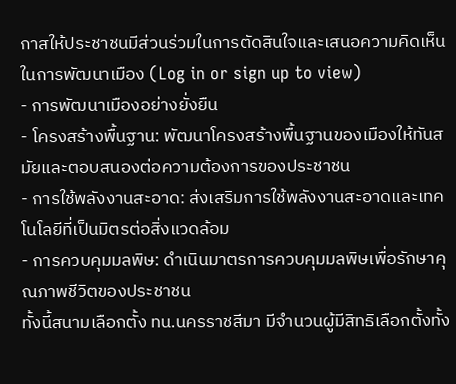กาสให้ประชาชนมีส่วนร่วมในการตัดสินใจและเสนอความคิดเห็นในการพัฒนาเมือง (Log in or sign up to view)
- การพัฒนาเมืองอย่างยั่งยืน
- โครงสร้างพื้นฐาน: พัฒนาโครงสร้างพื้นฐานของเมืองให้ทันสมัยและตอบสนองต่อความต้องการของประชาชน
- การใช้พลังงานสะอาด: ส่งเสริมการใช้พลังงานสะอาดและเทคโนโลยีที่เป็นมิตรต่อสิ่งแวดล้อม
- การควบคุมมลพิษ: ดำเนินมาตรการควบคุมมลพิษเพื่อรักษาคุณภาพชีวิตของประชาชน
ทั้งนี้สนามเลือกตั้ง ทน.นครราชสีมา มีจำนวนผู้มีสิทธิเลือกตั้งทั้ง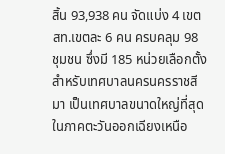สิ้น 93,938 คน จัดแบ่ง 4 เขต สท.เขตละ 6 คน ครบคลุม 98 ชุมชน ซึ่งมี 185 หน่วยเลือกตั้ง สำหรับเทศบาลนครนครราชสีมา เป็นเทศบาลขนาดใหญ่ที่สุดในภาคตะวันออกเฉียงเหนือ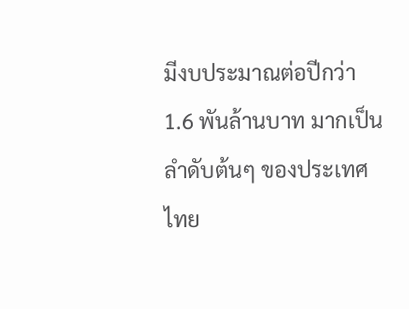มีงบประมาณต่อปีกว่า 1.6 พันล้านบาท มากเป็นลำดับต้นๆ ของประเทศไทย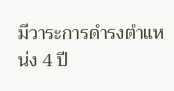มีวาระการดำรงตำแหน่ง 4 ปี